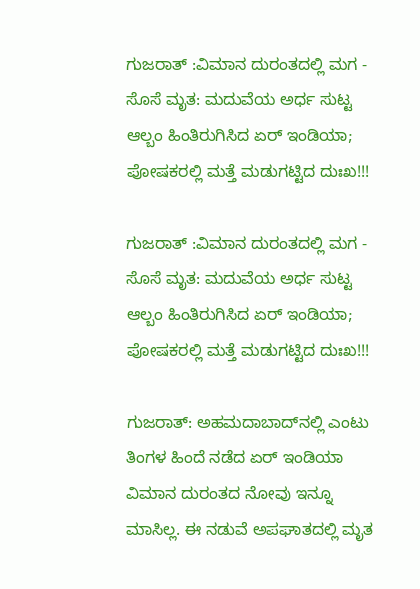ಗುಜರಾತ್ :ವಿಮಾನ ದುರಂತದಲ್ಲಿ ಮಗ - ಸೊಸೆ ಮೃತ: ಮದುವೆಯ ಅರ್ಧ ಸುಟ್ಟ ಆಲ್ಬಂ ಹಿಂತಿರುಗಿಸಿದ ಏರ್ ಇಂಡಿಯಾ; ಪೋಷಕರಲ್ಲಿ ಮತ್ತೆ ಮಡುಗಟ್ಟಿದ ದುಃಖ!!!

ಗುಜರಾತ್ :ವಿಮಾನ ದುರಂತದಲ್ಲಿ ಮಗ - ಸೊಸೆ ಮೃತ: ಮದುವೆಯ ಅರ್ಧ ಸುಟ್ಟ ಆಲ್ಬಂ ಹಿಂತಿರುಗಿಸಿದ ಏರ್ ಇಂಡಿಯಾ; ಪೋಷಕರಲ್ಲಿ ಮತ್ತೆ ಮಡುಗಟ್ಟಿದ ದುಃಖ!!!

ಗುಜರಾತ್: ಅಹಮದಾಬಾದ್‌ನಲ್ಲಿ ಎಂಟು ತಿಂಗಳ ಹಿಂದೆ ನಡೆದ ಏರ್ ಇಂಡಿಯಾ ವಿಮಾನ ದುರಂತದ ನೋವು ಇನ್ನೂ ಮಾಸಿಲ್ಲ. ಈ ನಡುವೆ ಅಪಘಾತದಲ್ಲಿ ಮೃತ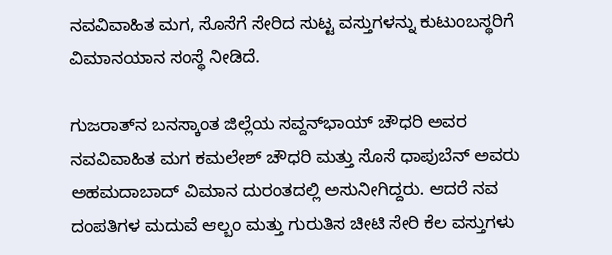ನವವಿವಾಹಿತ ಮಗ, ಸೊಸೆಗೆ ಸೇರಿದ ಸುಟ್ಟ ವಸ್ತುಗಳನ್ನು ಕುಟುಂಬಸ್ಥರಿಗೆ ವಿಮಾನಯಾನ ಸಂಸ್ಥೆ ನೀಡಿದೆ.

ಗುಜರಾತ್‌ನ ಬನಸ್ಕಾಂತ ಜಿಲ್ಲೆಯ ಸವ್ದನ್‌ಭಾಯ್ ಚೌಧರಿ ಅವರ ನವವಿವಾಹಿತ ಮಗ ಕಮಲೇಶ್ ಚೌಧರಿ ಮತ್ತು ಸೊಸೆ ಧಾಪುಬೆನ್ ಅವರು ಅಹಮದಾಬಾದ್ ವಿಮಾನ ದುರಂತದಲ್ಲಿ ಅಸುನೀಗಿದ್ದರು. ಆದರೆ ನವ ದಂಪತಿಗಳ ಮದುವೆ ಆಲ್ಬಂ ಮತ್ತು ಗುರುತಿಸ ಚೀಟಿ ಸೇರಿ ಕೆಲ ವಸ್ತುಗಳು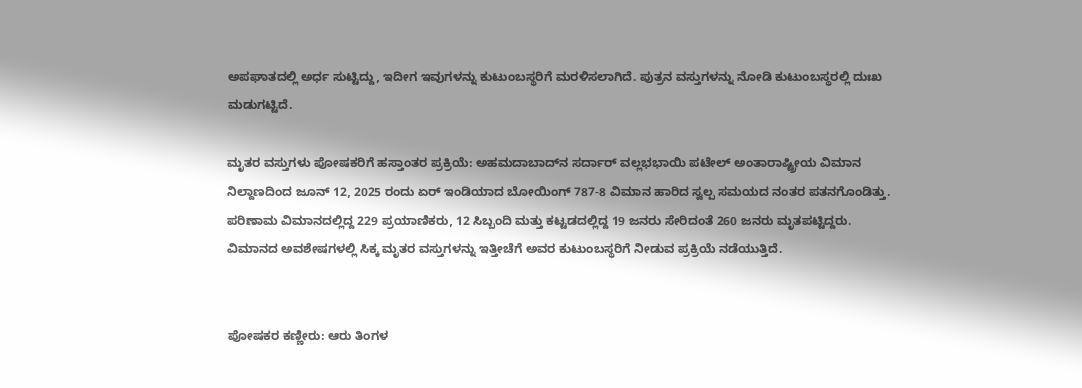ಅಪಘಾತದಲ್ಲಿ ಅರ್ಧ ಸುಟ್ಟಿದ್ದು, ಇದೀಗ ಇವುಗಳನ್ನು ಕುಟುಂಬಸ್ಥರಿಗೆ ಮರಳಿಸಲಾಗಿದೆ. ಪುತ್ರನ ವಸ್ತುಗಳನ್ನು ನೋಡಿ ಕುಟುಂಬಸ್ಥರಲ್ಲಿ ದುಃಖ ಮಡುಗಟ್ಟಿದೆ.

ಮೃತರ ವಸ್ತುಗಳು ಪೋಷಕರಿಗೆ ಹಸ್ತಾಂತರ ಪ್ರಕ್ರಿಯೆ: ಅಹಮದಾಬಾದ್‌ನ ಸರ್ದಾರ್ ವಲ್ಲಭಭಾಯಿ ಪಟೇಲ್ ಅಂತಾರಾಷ್ಟ್ರೀಯ ವಿಮಾನ ನಿಲ್ದಾಣದಿಂದ ಜೂನ್ 12, 2025 ರಂದು ಏರ್ ಇಂಡಿಯಾದ ಬೋಯಿಂಗ್ 787-8 ವಿಮಾನ ಹಾರಿದ ಸ್ವಲ್ಪ ಸಮಯದ ನಂತರ ಪತನಗೊಂಡಿತ್ತು. ಪರಿಣಾಮ ವಿಮಾನದಲ್ಲಿದ್ದ 229 ಪ್ರಯಾಣಿಕರು, 12 ಸಿಬ್ಬಂದಿ ಮತ್ತು ಕಟ್ಟಡದಲ್ಲಿದ್ದ 19 ಜನರು ಸೇರಿದಂತೆ 260 ಜನರು ಮೃತಪಟ್ಟಿದ್ದರು. ವಿಮಾನದ ಅವಶೇಷಗಳಲ್ಲಿ ಸಿಕ್ಕ ಮೃತರ ವಸ್ತುಗಳನ್ನು ಇತ್ತೀಚೆಗೆ ಅವರ ಕುಟುಂಬಸ್ಥರಿಗೆ ನೀಡುವ ಪ್ರಕ್ರಿಯೆ ನಡೆಯುತ್ತಿದೆ.


ಪೋಷಕರ ಕಣ್ಣೀರು: ಆರು ತಿಂಗಳ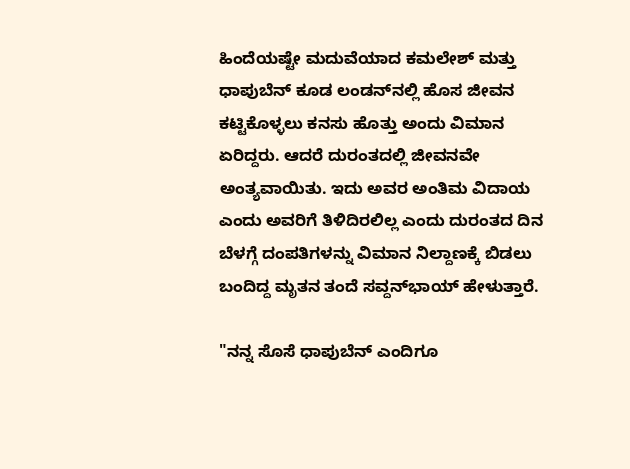ಹಿಂದೆಯಷ್ಟೇ ಮದುವೆಯಾದ ಕಮಲೇಶ್ ಮತ್ತು ಧಾಪುಬೆನ್ ಕೂಡ ಲಂಡನ್‌ನಲ್ಲಿ ಹೊಸ ಜೀವನ ಕಟ್ಟಿಕೊಳ್ಳಲು ಕನಸು ಹೊತ್ತು ಅಂದು ವಿಮಾನ ಏರಿದ್ದರು. ಆದರೆ ದುರಂತದಲ್ಲಿ ಜೀವನವೇ ಅಂತ್ಯವಾಯಿತು. ಇದು ಅವರ ಅಂತಿಮ ವಿದಾಯ ಎಂದು ಅವರಿಗೆ ತಿಳಿದಿರಲಿಲ್ಲ ಎಂದು ದುರಂತದ ದಿನ ಬೆಳಗ್ಗೆ ದಂಪತಿಗಳನ್ನು ವಿಮಾನ ನಿಲ್ದಾಣಕ್ಕೆ ಬಿಡಲು ಬಂದಿದ್ದ ಮೃತನ ತಂದೆ ಸವ್ದನ್‌ಭಾಯ್ ಹೇಳುತ್ತಾರೆ.

"ನನ್ನ ಸೊಸೆ ಧಾಪುಬೆನ್ ಎಂದಿಗೂ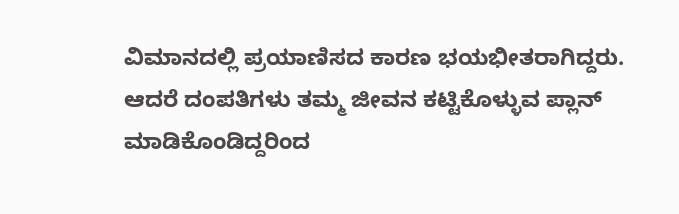ವಿಮಾನದಲ್ಲಿ ಪ್ರಯಾಣಿಸದ ಕಾರಣ ಭಯಭೀತರಾಗಿದ್ದರು. ಆದರೆ ದಂಪತಿಗಳು ತಮ್ಮ ಜೀವನ ಕಟ್ಟಿಕೊಳ್ಳುವ ಪ್ಲಾನ್ ಮಾಡಿಕೊಂಡಿದ್ದರಿಂದ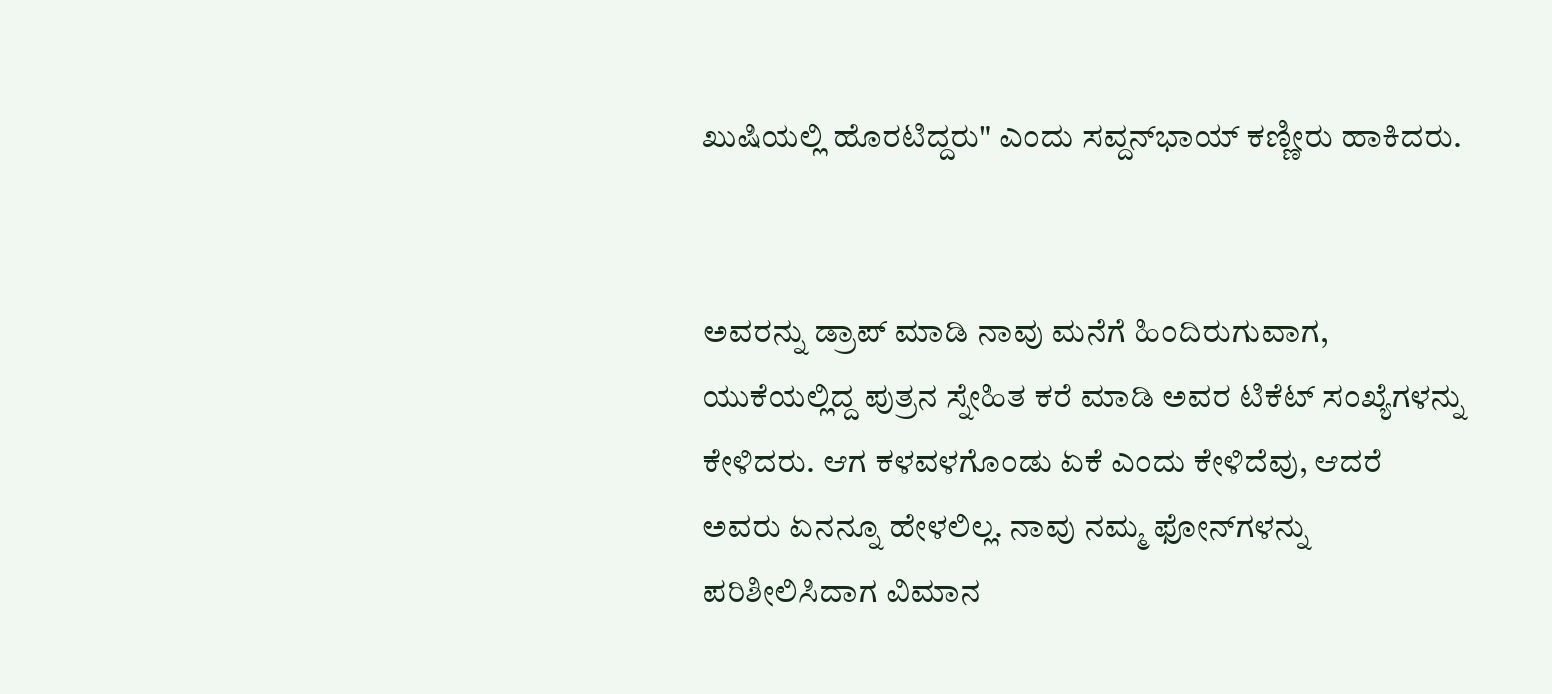ಖುಷಿಯಲ್ಲಿ ಹೊರಟಿದ್ದರು" ಎಂದು ಸವ್ದನ್‌ಭಾಯ್ ಕಣ್ಣೀರು ಹಾಕಿದರು.


ಅವರನ್ನು ಡ್ರಾಪ್ ಮಾಡಿ ನಾವು ಮನೆಗೆ ಹಿಂದಿರುಗುವಾಗ, ಯುಕೆಯಲ್ಲಿದ್ದ ಪುತ್ರನ ಸ್ನೇಹಿತ ಕರೆ ಮಾಡಿ ಅವರ ಟಿಕೆಟ್ ಸಂಖ್ಯೆಗಳನ್ನು ಕೇಳಿದರು. ಆಗ ಕಳವಳಗೊಂಡು ಏಕೆ ಎಂದು ಕೇಳಿದೆವು, ಆದರೆ ಅವರು ಏನನ್ನೂ ಹೇಳಲಿಲ್ಲ. ನಾವು ನಮ್ಮ ಫೋನ್‌ಗಳನ್ನು ಪರಿಶೀಲಿಸಿದಾಗ ವಿಮಾನ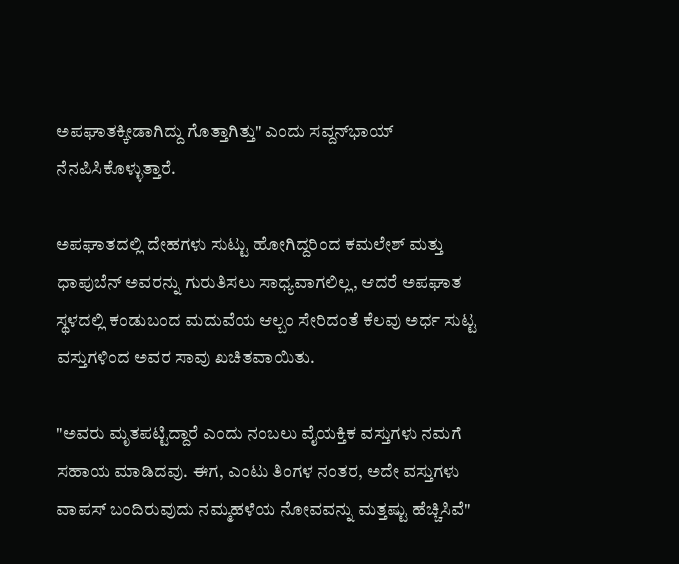ಅಪಘಾತಕ್ಕೀಡಾಗಿದ್ದು ಗೊತ್ತಾಗಿತ್ತು" ಎಂದು ಸವ್ದನ್‌ಭಾಯ್ ನೆನಪಿಸಿಕೊಳ್ಳುತ್ತಾರೆ.

ಅಪಘಾತದಲ್ಲಿ ದೇಹಗಳು ಸುಟ್ಟು ಹೋಗಿದ್ದರಿಂದ ಕಮಲೇಶ್ ಮತ್ತು ಧಾಪುಬೆನ್ ಅವರನ್ನು ಗುರುತಿಸಲು ಸಾಧ್ಯವಾಗಲಿಲ್ಲ, ಆದರೆ ಅಪಘಾತ ಸ್ಥಳದಲ್ಲಿ ಕಂಡುಬಂದ ಮದುವೆಯ ಆಲ್ಬಂ ಸೇರಿದಂತೆ ಕೆಲವು ಅರ್ಧ ಸುಟ್ಟ ವಸ್ತುಗಳಿಂದ ಅವರ ಸಾವು ಖಚಿತವಾಯಿತು.

"ಅವರು ಮೃತಪಟ್ಟಿದ್ದಾರೆ ಎಂದು ನಂಬಲು ವೈಯಕ್ತಿಕ ವಸ್ತುಗಳು ನಮಗೆ ಸಹಾಯ ಮಾಡಿದವು. ಈಗ, ಎಂಟು ತಿಂಗಳ ನಂತರ, ಅದೇ ವಸ್ತುಗಳು ವಾಪಸ್ ಬಂದಿರುವುದು ನಮ್ಮಹಳೆಯ ನೋವವನ್ನು ಮತ್ತಷ್ಟು ಹೆಚ್ಚಿಸಿವೆ"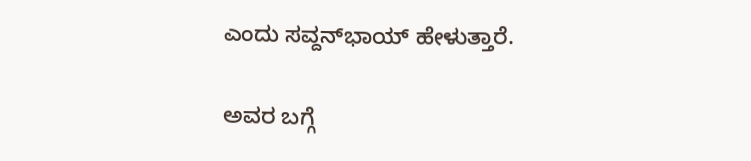ಎಂದು ಸವ್ದನ್‌ಭಾಯ್ ಹೇಳುತ್ತಾರೆ.

ಅವರ ಬಗ್ಗೆ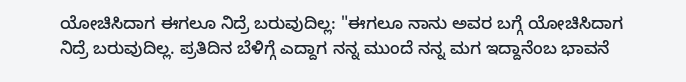ಯೋಚಿಸಿದಾಗ ಈಗಲೂ ನಿದ್ರೆ ಬರುವುದಿಲ್ಲ: "ಈಗಲೂ ನಾನು ಅವರ ಬಗ್ಗೆ ಯೋಚಿಸಿದಾಗ ನಿದ್ರೆ ಬರುವುದಿಲ್ಲ. ಪ್ರತಿದಿನ ಬೆಳಿಗ್ಗೆ ಎದ್ದಾಗ ನನ್ನ ಮುಂದೆ ನನ್ನ ಮಗ ಇದ್ದಾನೆಂಬ ಭಾವನೆ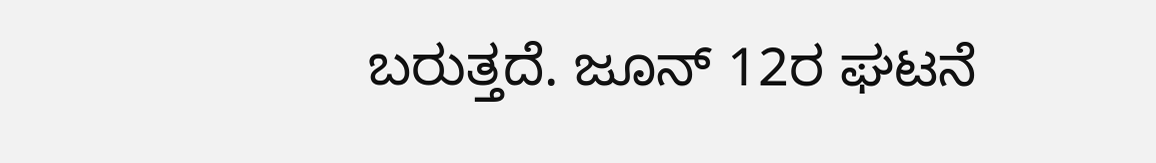ಬರುತ್ತದೆ. ಜೂನ್ 12ರ ಘಟನೆ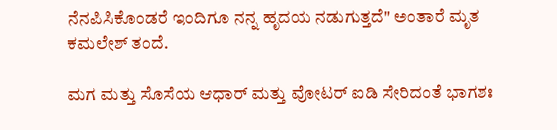ನೆನಪಿಸಿಕೊಂಡರೆ ಇಂದಿಗೂ ನನ್ನ ಹೃದಯ ನಡುಗುತ್ತದೆ" ಅಂತಾರೆ ಮೃತ ಕಮಲೇಶ್ ತಂದೆ.

ಮಗ ಮತ್ತು ಸೊಸೆಯ ಆಧಾರ್ ಮತ್ತು ವೋಟರ್ ಐಡಿ ಸೇರಿದಂತೆ ಭಾಗಶಃ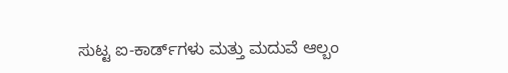ಸುಟ್ಟ ಐ-ಕಾರ್ಡ್‌ಗಳು ಮತ್ತು ಮದುವೆ ಆಲ್ಬಂ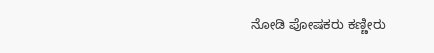ನೋಡಿ ಪೋಷಕರು ಕಣ್ಣೀರು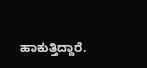ಹಾಕುತ್ತಿದ್ದಾರೆ.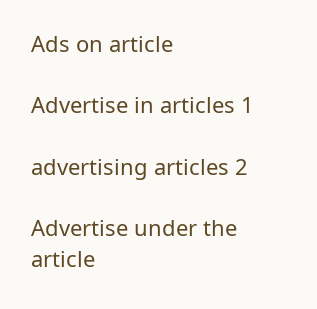Ads on article

Advertise in articles 1

advertising articles 2

Advertise under the article